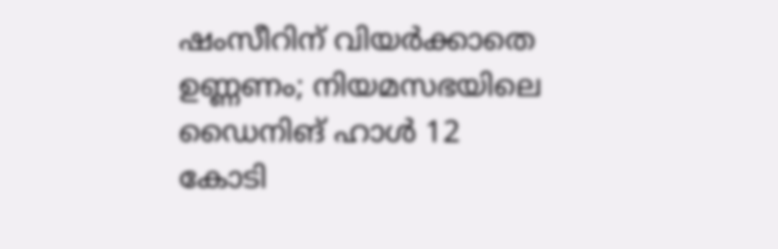ഷംസീറിന് വിയർക്കാതെ ഉണ്ണണം; നിയമസഭയിലെ ഡൈനിങ് ഹാള്‍ 12 കോടി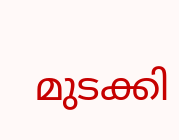മുടക്കി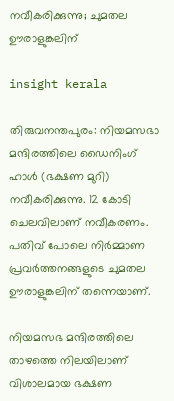നവീകരിക്കുന്നു; ചുമതല ഊരാളുങ്കലിന്

insight kerala

തിരുവനന്തപുരം: നിയമസഭാ മന്ദിരത്തിലെ ഡൈനിംഗ് ഹാൾ (ഭക്ഷണ മുറി) നവീകരിക്കുന്നു. 12 കോടി ചെലവിലാണ് നവീകരണം. പതിവ് പോലെ നിർമ്മാണ പ്രവർത്തനങ്ങളുടെ ചുമതല ഊരാളുങ്കലിന് തന്നെയാണ്.

നിയമസഭ മന്ദിരത്തിലെ താഴത്തെ നിലയിലാണ് വിശാലമായ ഭക്ഷണ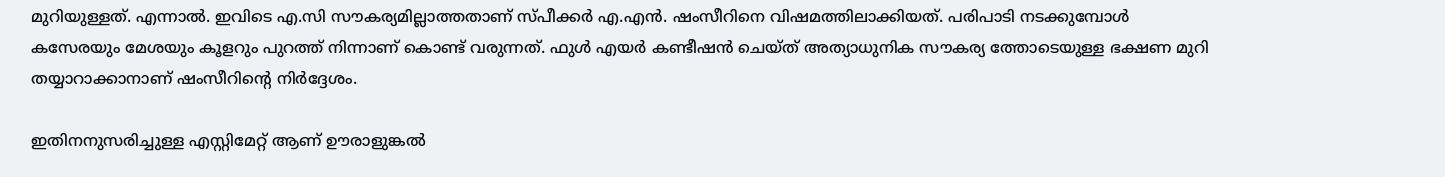മുറിയുള്ളത്. എന്നാല്‍. ഇവിടെ എ.സി സൗകര്യമില്ലാത്തതാണ് സ്പീക്കർ എ.എൻ. ഷംസീറിനെ വിഷമത്തിലാക്കിയത്. പരിപാടി നടക്കുമ്പോൾ കസേരയും മേശയും കൂളറും പുറത്ത് നിന്നാണ് കൊണ്ട് വരുന്നത്. ഫുൾ എയർ കണ്ടീഷൻ ചെയ്ത് അത്യാധുനിക സൗകര്യ ത്തോടെയുള്ള ഭക്ഷണ മുറി തയ്യാറാക്കാനാണ് ഷംസീറിന്റെ നിർദ്ദേശം.

ഇതിനനുസരിച്ചുള്ള എസ്റ്റിമേറ്റ് ആണ് ഊരാളുങ്കൽ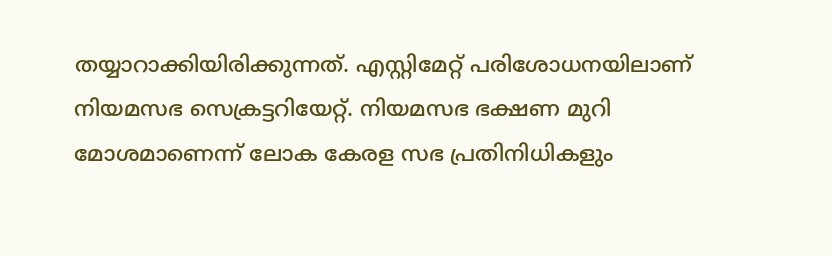തയ്യാറാക്കിയിരിക്കുന്നത്. എസ്റ്റിമേറ്റ് പരിശോധനയിലാണ് നിയമസഭ സെക്രട്ടറിയേറ്റ്. നിയമസഭ ഭക്ഷണ മുറി മോശമാണെന്ന് ലോക കേരള സഭ പ്രതിനിധികളും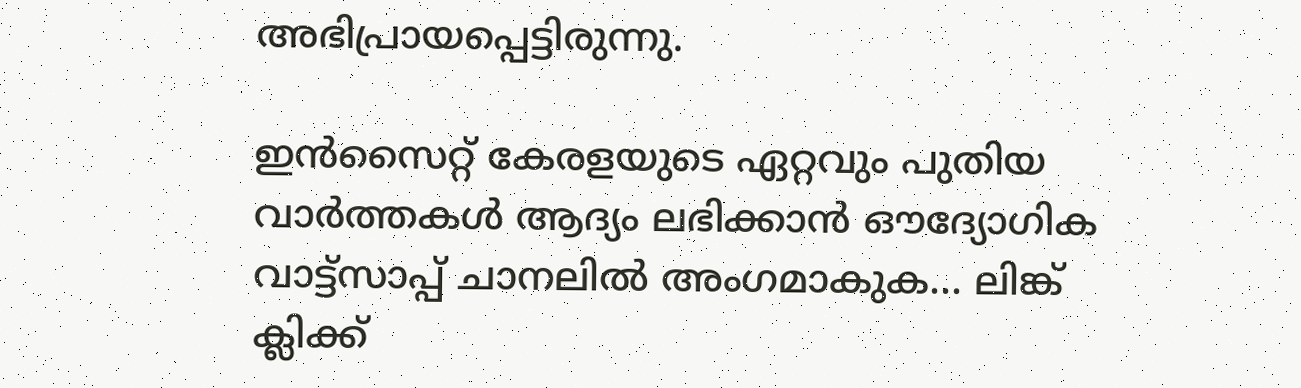അഭിപ്രായപ്പെട്ടിരുന്നു.

ഇൻസൈറ്റ് കേരളയുടെ ഏറ്റവും പുതിയ വാർത്തകൾ ആദ്യം ലഭിക്കാൻ ഔദ്യോഗിക വാട്ട്‌സാപ്പ് ചാനലിൽ അംഗമാകുക... ലിങ്ക് ക്ലിക്ക്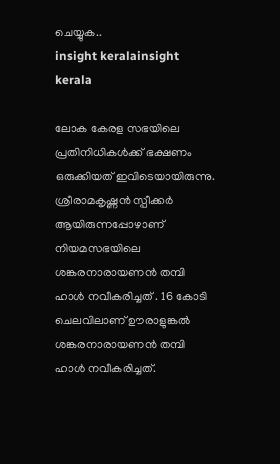ചെയ്യുക..
insight keralainsight kerala

ലോക കേരള സഭയിലെ പ്രതിനിധികൾക്ക് ഭക്ഷണം ഒരുക്കിയത് ഇവിടെയായിരുന്നു. ശ്രീരാമകൃഷ്ണൻ സ്പീക്കർ ആയിരുന്നപ്പോഴാണ് നിയമസഭയിലെ ശങ്കരനാരായണൻ തമ്പി ഹാൾ നവീകരിച്ചത് . 16 കോടി ചെലവിലാണ് ഊരാളുങ്കൽ ശങ്കരനാരായണൻ തമ്പി ഹാൾ നവീകരിച്ചത്.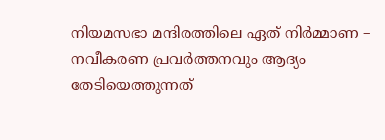നിയമസഭാ മന്ദിരത്തിലെ ഏത് നിർമ്മാണ – നവീകരണ പ്രവർത്തനവും ആദ്യം തേടിയെത്തുന്നത്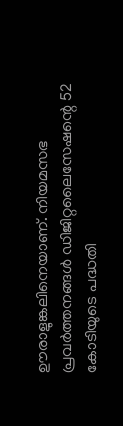ഊരാളുങ്കലിനെയാണ്. നിയമസഭ പ്രവർത്തനങ്ങള്‍ ഡിജിറ്റലൈസേഷന്റെ 52 കോടിയുടെ പദ്ധതി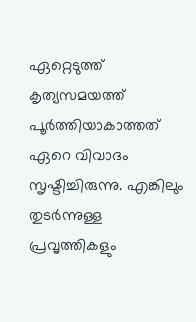ഏറ്റെടുത്ത് കൃത്യസമയത്ത് പൂർത്തിയാകാത്തത് ഏറെ വിവാദം സൃഷ്ടിച്ചിരുന്നു. എങ്കിലും തുടർന്നുള്ള പ്രവൃത്തികളും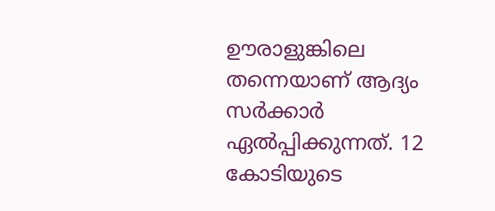ഊരാളുങ്കിലെ തന്നെയാണ് ആദ്യം സർക്കാർ ഏല്‍പ്പിക്കുന്നത്. 12 കോടിയുടെ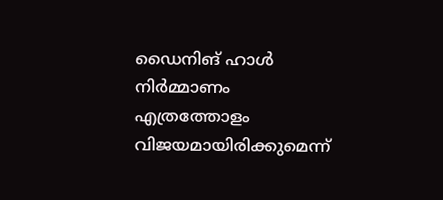ഡൈനിങ് ഹാള്‍ നിർമ്മാണം എത്രത്തോളം വിജയമായിരിക്കുമെന്ന്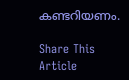കണ്ടറിയണം.

Share This Article